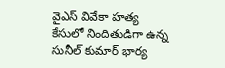వైఎస్ వివేకా హత్య కేసులో నిందితుడిగా ఉన్న సునీల్ కుమార్ భార్య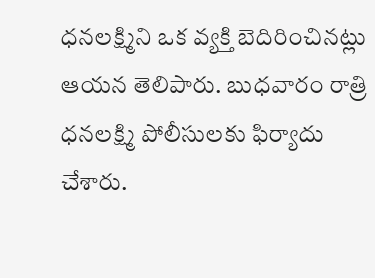ధనలక్ష్మిని ఒక వ్యక్తి బెదిరించినట్లు ఆయన తెలిపారు. బుధవారం రాత్రి ధనలక్ష్మి పోలీసులకు ఫిర్యాదు చేశారు.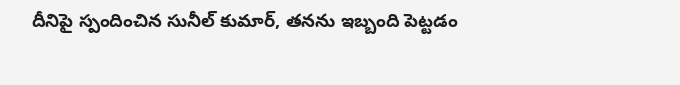దీనిపై స్పందించిన సునీల్ కుమార్, తనను ఇబ్బంది పెట్టడం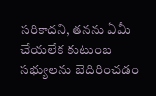సరికాదని, తనను ఏమీ చేయలేక కుటుంబ సభ్యులను బెదిరించడం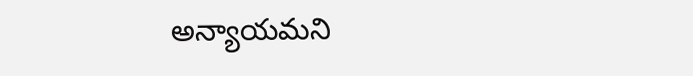అన్యాయమని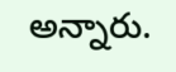అన్నారు.